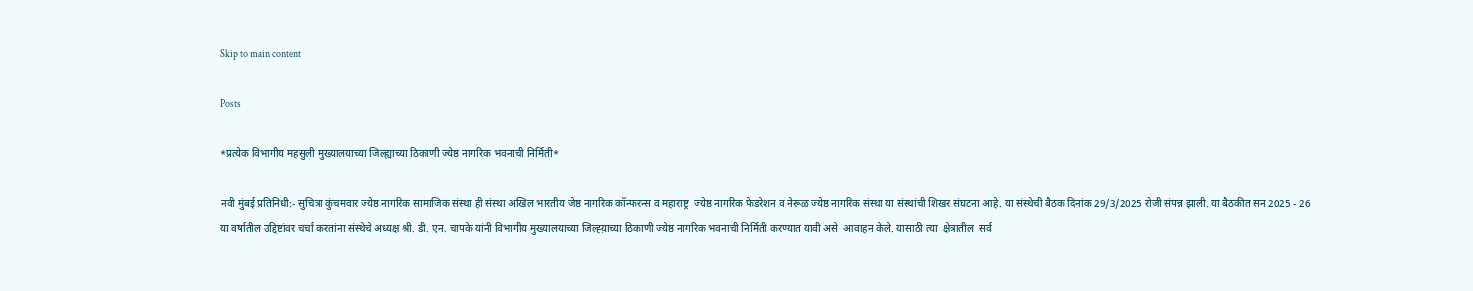Skip to main content

Posts

*प्रत्येक विभागीय महसुली मुख्यालयाच्या जिल्ह्याच्या ठिकाणी ज्येष्ठ नागरिक भवनाची निर्मिती*

नवी मुंबई प्रतिनिधी:- सुचित्रा कुंचमवार ज्येष्ठ नागरिक सामाजिक संस्था ही संस्था अखिल भारतीय जेष्ठ नागरिक कॉन्फरन्स व महाराष्ट्र  ज्येष्ठ नागरिक फेडरेशन व नेरूळ ज्येष्ठ नागरिक संस्था या संस्थांची शिखर संघटना आहे. या संस्थेची बैठक दिनांक 29/3/2025 रोजी संपन्न झाली. या बैठकीत सन 2025 - 26 या वर्षातील उद्दिष्टांवर चर्चा करतांना संस्थेचे अध्यक्ष श्री. डी. एन. चापके यांनी विभागीय मुख्यालयाच्या जिल्ह्य़ाच्या ठिकाणी ज्येष्ठ नागरिक भवनाची निर्मिती करण्यात यावी असे  आवाहन केले. यासाठी त्या  क्षेत्रातील  सर्व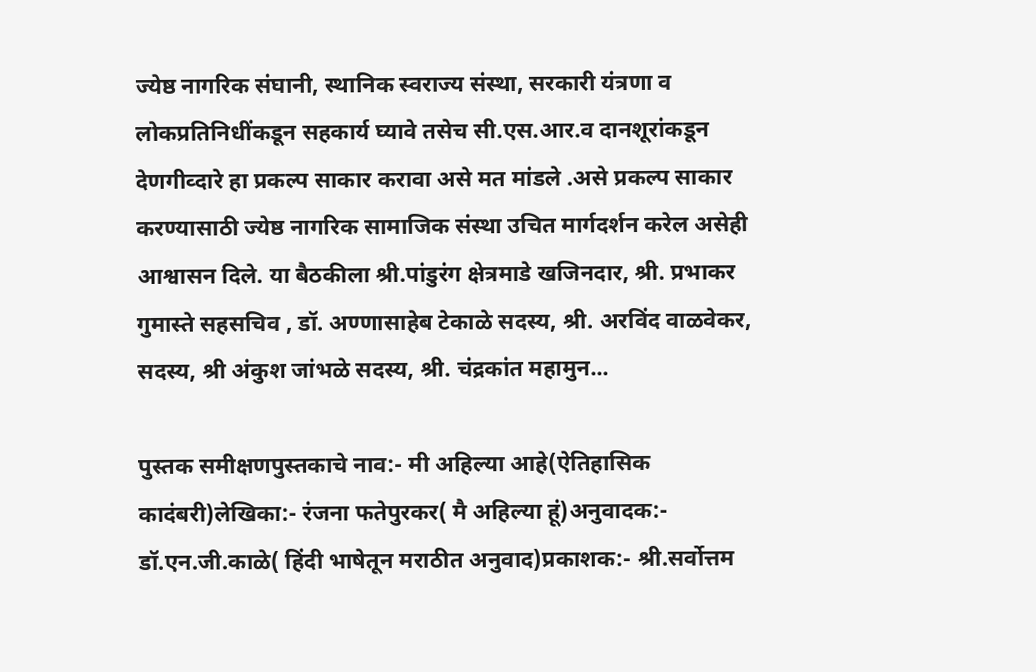ज्येष्ठ नागरिक संघानी, स्थानिक स्वराज्य संस्था, सरकारी यंत्रणा व लोकप्रतिनिधींकडून सहकार्य घ्यावे तसेच सी.एस.आर.व दानशूरांकडून  देणगीव्दारे हा प्रकल्प साकार करावा असे मत मांडले .असे प्रकल्प साकार करण्यासाठी ज्येष्ठ नागरिक सामाजिक संस्था उचित मार्गदर्शन करेल असेही आश्वासन दिले. या बैठकीला श्री.पांडुरंग क्षेत्रमाडे खजिनदार, श्री. प्रभाकर गुमास्ते सहसचिव , डॉ. अण्णासाहेब टेकाळे सदस्य, श्री. अरविंद वाळवेकर, सदस्य, श्री अंकुश जांभळे सदस्य, श्री. चंद्रकांत महामुन...

पुस्तक समीक्षणपुस्तकाचे नाव:- मी अहिल्या आहे(ऐतिहासिक कादंबरी)लेखिका:- रंजना फतेपुरकर( मै अहिल्या हूं)अनुवादक:- डॉ.एन.जी.काळे( हिंदी भाषेतून मराठीत अनुवाद)प्रकाशक:- श्री.सर्वोत्तम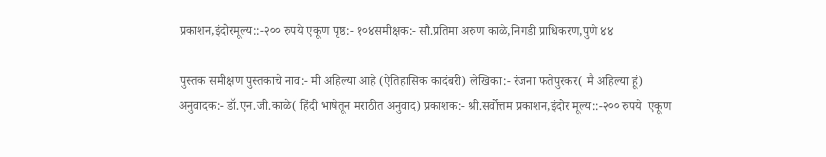प्रकाशन,इंदोरमूल्य::-२०० रुपये एकूण पृष्ठ:- १०४समीक्षक:- सौ.प्रतिमा अरुण काळे,निगडी प्राधिकरण,पुणे ४४

पुस्तक समीक्षण पुस्तकाचे नाव:- मी अहिल्या आहे (ऐतिहासिक कादंबरी) लेखिका:- रंजना फतेपुरकर( मै अहिल्या हूं) अनुवादक:- डॉ.एन.जी.काळे( हिंदी भाषेतून मराठीत अनुवाद) प्रकाशक:- श्री.सर्वोत्तम प्रकाशन,इंदोर मूल्य::-२०० रुपये  एकूण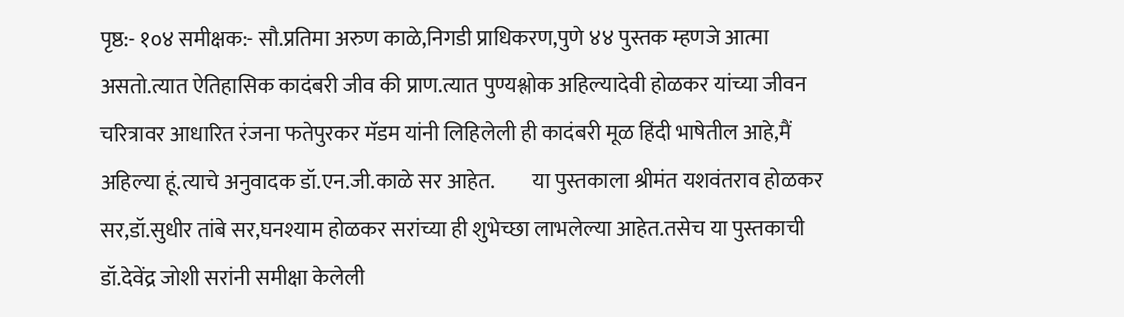पृष्ठ:- १०४ समीक्षक:- सौ.प्रतिमा अरुण काळे,निगडी प्राधिकरण,पुणे ४४ पुस्तक म्हणजे आत्मा असतो.त्यात ऐतिहासिक कादंबरी जीव की प्राण.त्यात पुण्यश्लोक अहिल्यादेवी होळकर यांच्या जीवन चरित्रावर आधारित रंजना फतेपुरकर मॅडम यांनी लिहिलेली ही कादंबरी मूळ हिंदी भाषेतील आहे,मैं अहिल्या हूं.त्याचे अनुवादक डॉ.एन.जी.काळे सर आहेत.         या पुस्तकाला श्रीमंत यशवंतराव होळकर सर,डॉ.सुधीर तांबे सर,घनश्याम होळकर सरांच्या ही शुभेच्छा लाभलेल्या आहेत.तसेच या पुस्तकाची डॉ.देवेंद्र जोशी सरांनी समीक्षा केलेली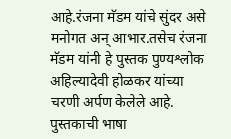आहे.रंजना मॅडम यांचे सुंदर असे मनोगत अन् आभार.तसेच रंजना मॅडम यांनी हे पुस्तक पुण्यश्लोक अहिल्यादेवी होळकर यांच्या चरणी अर्पण केलेले आहे.           पुस्तकाची भाषा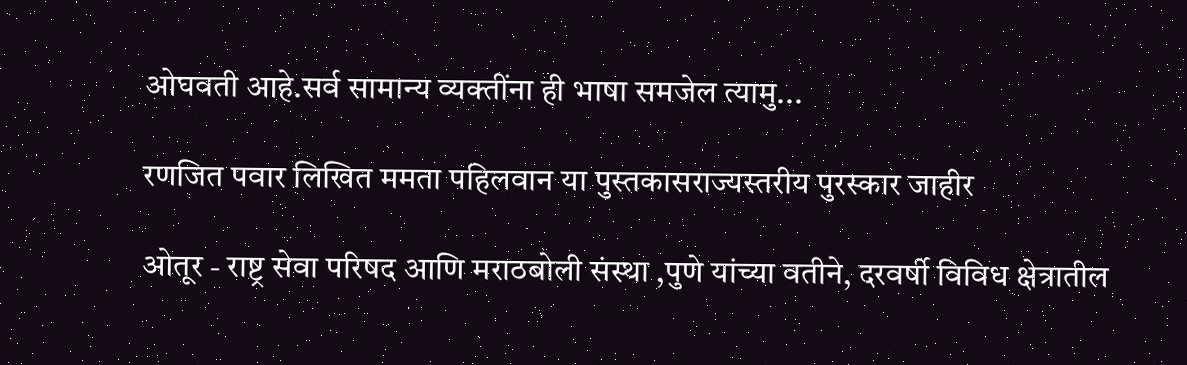ओघवती आहे.सर्व सामान्य व्यक्तींना ही भाषा समजेल त्यामु...

रणजित पवार लिखित ममता पहिलवान या पुस्तकासराज्यस्तरीय पुरस्कार जाहीर

ओतूर - राष्ट्र सेवा परिषद आणि मराठबोली संस्था ,पुणे यांच्या वतीने, दरवर्षी विविध क्षेत्रातील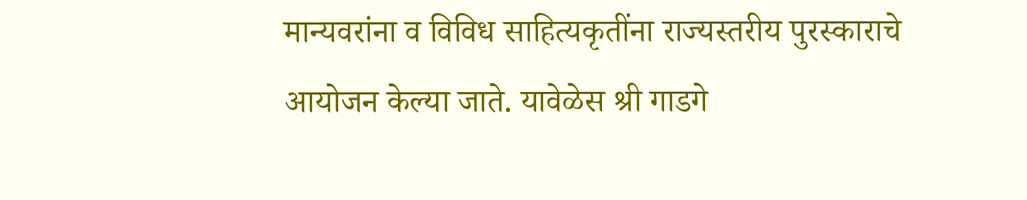मान्यवरांना व विविध साहित्यकृतींना राज्यस्तरीय पुरस्काराचे आयोजन केल्या जाते. यावेळेस श्री गाडगे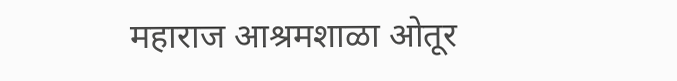महाराज आश्रमशाळा ओतूर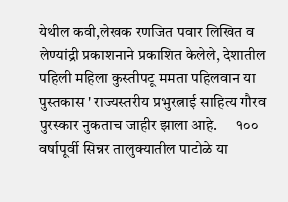येथील कवी,लेखक रणजित पवार लिखित व लेण्यांद्री प्रकाशनाने प्रकाशित केलेले, देशातील पहिली महिला कुस्तीपटू ममता पहिलवान या पुस्तकास ' राज्यस्तरीय प्रभुरत्नाई साहित्य गौरव पुरस्कार नुकताच जाहीर झाला आहे.      १०० वर्षापूर्वी सिन्नर तालुक्यातील पाटोळे या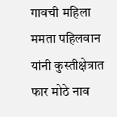गावची महिला ममता पहिलवान यांनी कुस्तीक्षेत्रात फार मोठे नाव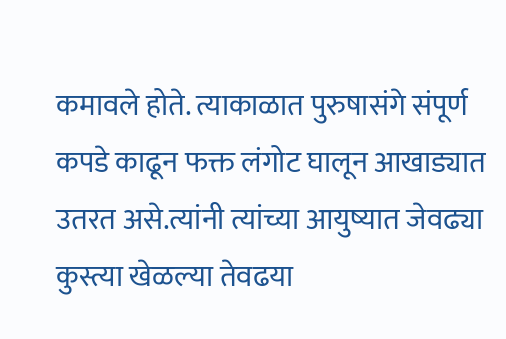कमावले होते. त्याकाळात पुरुषासंगे संपूर्ण कपडे काढून फक्त लंगोट घालून आखाड्यात उतरत असे.त्यांनी त्यांच्या आयुष्यात जेवढ्या कुस्त्या खेळल्या तेवढया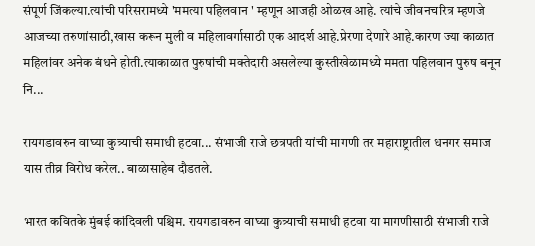संपूर्ण जिंकल्या.त्यांची परिसरामध्ये 'ममत्या पहिलवान ' म्हणून आजही ओळख आहे. त्यांचे जीवनचरित्र म्हणजे आजच्या तरुणांसाठी,खास करून मुली व महिलावर्गासाठी एक आदर्श आहे.प्रेरणा देणारे आहे.कारण ज्या काळात महिलांवर अनेक बंधने होती.त्याकाळात पुरुषांची मक्तेदारी असलेल्या कुस्तीखेळामध्ये ममता पहिलवान पुरुष बनून नि...

रायगडावरुन वाघ्या कुत्र्याची समाधी हटवा... संभाजी राजे छत्रपती यांची मागणी तर महाराष्ट्रातील धनगर समाज यास तीव्र विरोध करेल.. बाळासाहेब दौडतले.

भारत कवितके मुंबई कांदिवली पश्चिम. रायगडावरुन वाघ्या कुत्र्याची समाधी हटवा या मागणीसाठी संभाजी राजे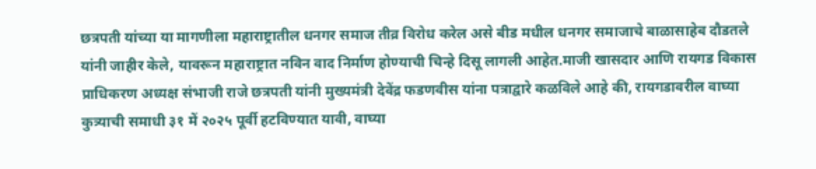छत्रपती यांच्या या मागणीला महाराष्ट्रातील धनगर समाज तीव्र विरोध करेल असे बीड मधील धनगर समाजाचे बाळासाहेब दौडतले यांनी जाहीर केले, यावरून महाराष्ट्रात नविन वाद निर्माण होण्याची चिन्हे दिसू लागली आहेत.माजी खासदार आणि रायगड विकास प्राधिकरण अध्यक्ष संभाजी राजे छत्रपती यांनी मुख्यमंत्री देवेंद्र फडणवीस यांना पत्राद्वारे कळविले आहे की, रायगडावरील वाघ्या कुत्र्याची समाधी ३१ में २०२५ पूर्वी हटविण्यात यावी, वाघ्या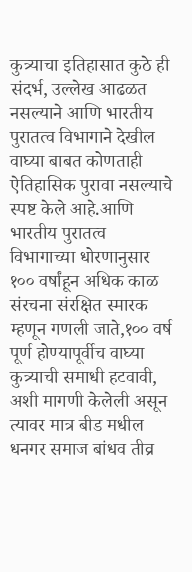कुत्र्याचा इतिहासात कुठे ही संदर्भ, उल्लेख आढळत नसल्याने आणि भारतीय पुरातत्व विभागाने देखील वाघ्या बाबत कोणताही ऐतिहासिक पुरावा नसल्याचे स्पष्ट केले आहे.आणि भारतीय पुरातत्व विभागाच्या धोरणानुसार १०० वर्षांहून अधिक काळ संरचना संरक्षित स्मारक म्हणून गणली जाते,१०० वर्ष पूर्ण होण्यापूर्वीच वाघ्या कुत्र्याची समाधी हटवावी, अशी मागणी केलेली असून त्यावर मात्र बीड मधील धनगर समाज बांधव तीव्र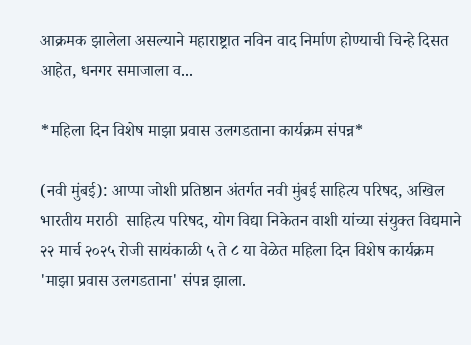आक्रमक झालेला असल्याने महाराष्ट्रात नविन वाद निर्माण होण्याची चिन्हे दिसत आहेत, धनगर समाजाला व...

*महिला दिन विशेष माझा प्रवास उलगडताना कार्यक्रम संपन्न*

(नवी मुंबई): आप्पा जोशी प्रतिष्ठान अंतर्गत नवी मुंबई साहित्य परिषद, अखिल भारतीय मराठी  साहित्य परिषद, योग विद्या निकेतन वाशी यांच्या संयुक्त विद्यमाने २२ मार्च २०२५ रोजी सायंकाळी ५ ते ८ या वेळेत महिला दिन विशेष कार्यक्रम 'माझा प्रवास उलगडताना' संपन्न झाला.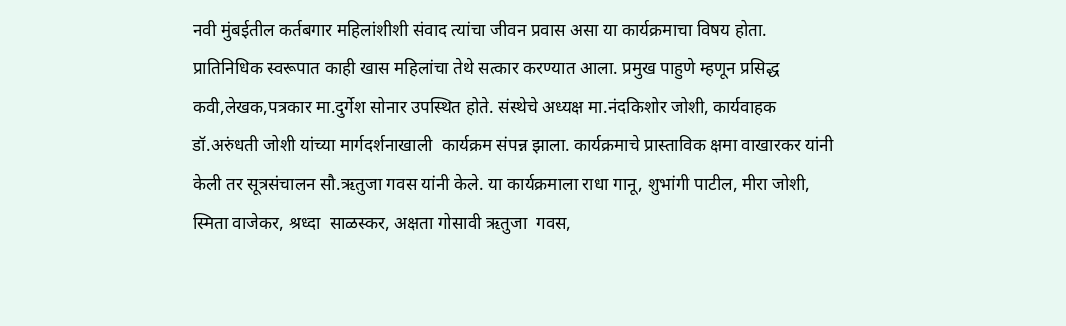नवी मुंबईतील कर्तबगार महिलांशीशी संवाद त्यांचा जीवन प्रवास असा या कार्यक्रमाचा विषय होता. प्रातिनिधिक स्वरूपात काही खास महिलांचा तेथे सत्कार करण्यात आला. प्रमुख पाहुणे म्हणून प्रसिद्ध कवी,लेखक,पत्रकार मा.दुर्गेश सोनार उपस्थित होते. संस्थेचे अध्यक्ष मा.नंदकिशोर जोशी, कार्यवाहक डॉ.अरुंधती जोशी यांच्या मार्गदर्शनाखाली  कार्यक्रम संपन्न झाला. कार्यक्रमाचे प्रास्ताविक क्षमा वाखारकर यांनी केली तर सूत्रसंचालन सौ.ऋतुजा गवस यांनी केले. या कार्यक्रमाला राधा गानू, शुभांगी पाटील, मीरा जोशी, स्मिता वाजेकर, श्रध्दा  साळस्कर, अक्षता गोसावी ऋतुजा  गवस,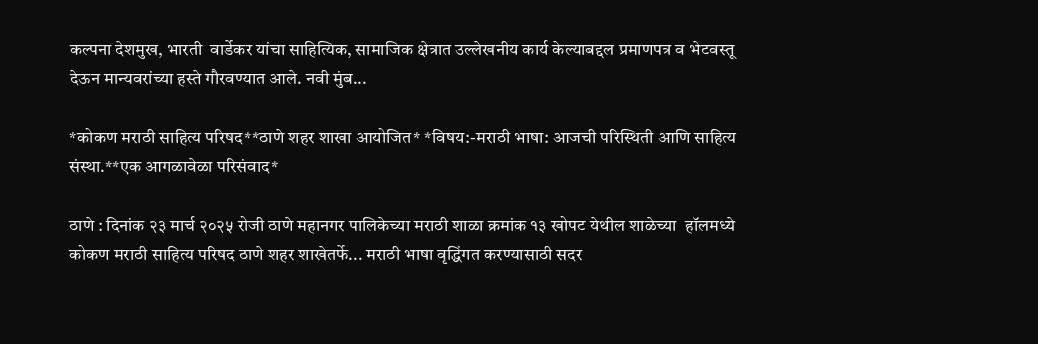कल्पना देशमुख, भारती  वार्डेकर यांचा साहित्यिक, सामाजिक क्षेत्रात उल्लेखनीय कार्य केल्याबद्दल प्रमाणपत्र व भेटवस्तू देऊन मान्यवरांच्या हस्ते गौरवण्यात आले. नवी मुंब...

*कोकण मराठी साहित्य परिषद**ठाणे शहर शाखा आयोजित* *विषय:-मराठी भाषा: आजची परिस्थिती आणि साहित्य संस्था.**एक आगळावेळा परिसंवाद*

ठाणे : दिनांक २३ मार्च २०२५ रोजी ठाणे महानगर पालिकेच्या मराठी शाळा क्रमांक १३ खोपट येथील शाळेच्या  हॉलमध्ये कोकण मराठी साहित्य परिषद ठाणे शहर शाखेतर्फे... मराठी भाषा वृद्धिंगत करण्यासाठी सदर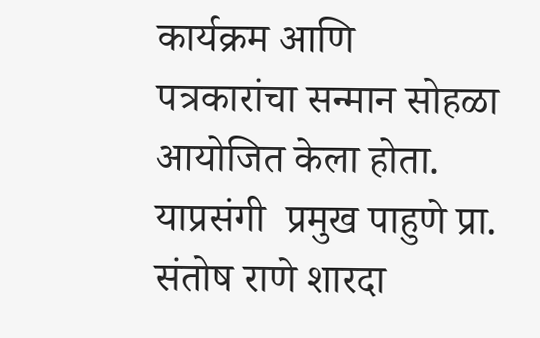कार्यक्रम आणि पत्रकारांचा सन्मान सोहळा आयोजित केला होता. याप्रसंगी  प्रमुख पाहुणे प्रा. संतोष राणे शारदा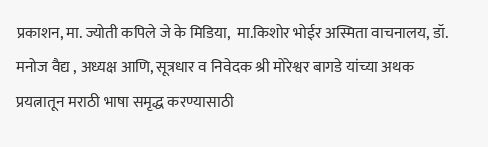प्रकाशन, मा. ज्योती कपिले जे के मिडिया,  मा.किशोर भोईर अस्मिता वाचनालय, डॉ. मनोज वैद्य , अध्यक्ष आणि, सूत्रधार व निवेदक श्री मोरेश्वर बागडे यांच्या अथक प्रयत्नातून मराठी भाषा समृद्ध करण्यासाठी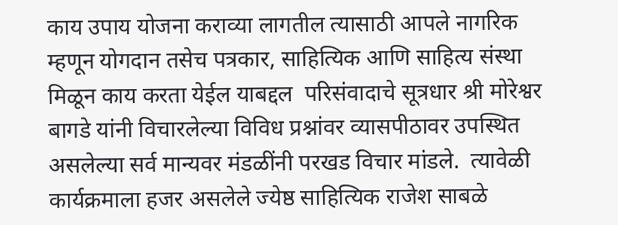काय उपाय योजना कराव्या लागतील त्यासाठी आपले नागरिक म्हणून योगदान तसेच पत्रकार, साहित्यिक आणि साहित्य संस्था मिळून काय करता येईल याबद्दल  परिसंवादाचे सूत्रधार श्री मोरेश्वर बागडे यांनी विचारलेल्या विविध प्रश्नांवर व्यासपीठावर उपस्थित असलेल्या सर्व मान्यवर मंडळींनी परखड विचार मांडले.  त्यावेळी  कार्यक्रमाला हजर असलेले ज्येष्ठ साहित्यिक राजेश साबळे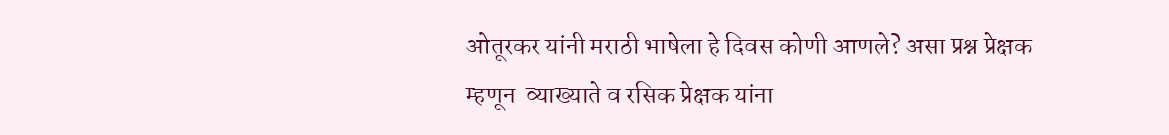ओतूरकर यांनी मराठी भाषेला हे दिवस कोणी आणले? असा प्रश्न प्रेक्षक म्हणून  व्याख्याते व रसिक प्रेक्षक यांना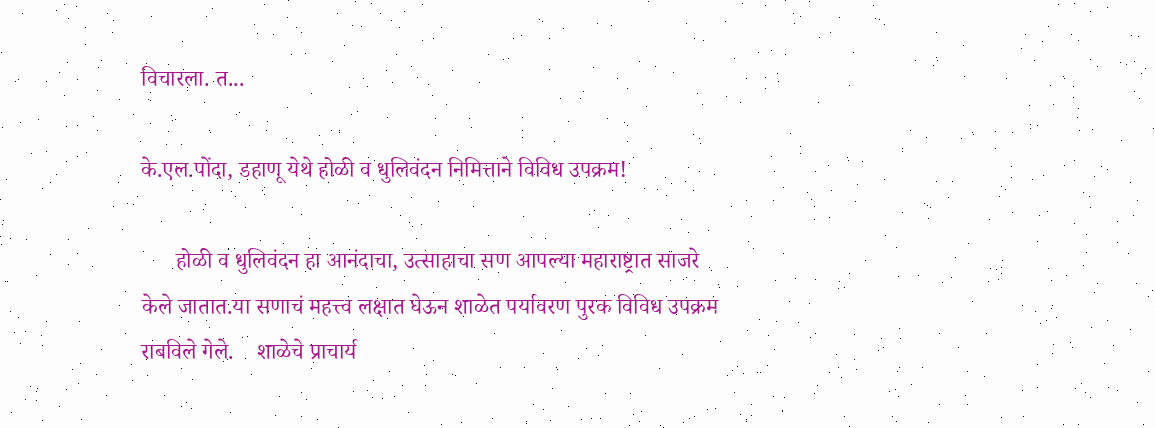विचारला. त...

के.एल.पोंदा, डहाणू येथे होळी व धुलिवंदन निमित्ताने विविध उपक्रम!

      होळी व धुलिवंदन हा आनंदाचा, उत्साहाचा सण आपल्या महाराष्ट्रात साजरे केले जातात.या सणाचं महत्त्व लक्षात घेऊन शाळेत पर्यावरण पुरक विविध उपक्रम राबविले गेले.    शाळेचे प्राचार्य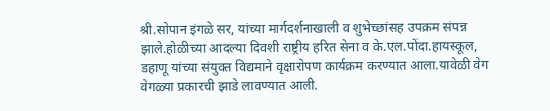श्री.सोपान इंगळे सर, यांच्या मार्गदर्शनाखाली व शुभेच्छांसह उपक्रम संपन्न झाले.होळीच्या आदल्या दिवशी राष्ट्रीय हरित सेना व के.एल.पोंदा.हायस्कूल, डहाणू यांच्या संयुक्त विद्यमाने वृक्षारोपण कार्यक्रम करण्यात आला.यावेळी वेग वेगळ्या प्रकारची झाडे लावण्यात आली.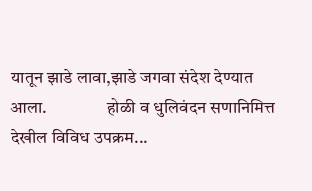यातून झाडे लावा,झाडे जगवा संदेश देण्यात आला.                 होळी व धुलिवंदन सणानिमित्त देखील विविध उपक्रम...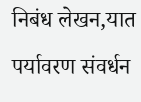निबंध लेखन,यात पर्यावरण संवर्धन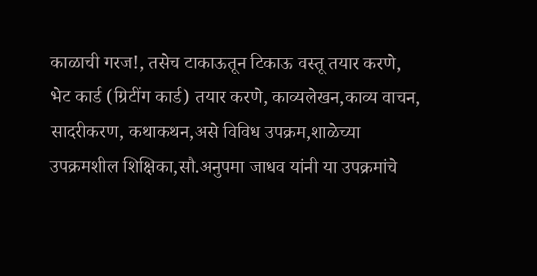काळाची गरज!, तसेच टाकाऊतून टिकाऊ वस्तू तयार करणे, भेट कार्ड (ग्रिटींग कार्ड) तयार करणे, काव्यलेखन,काव्य वाचन, सादरीकरण, कथाकथन,असे विविध उपक्रम,शाळेच्या उपक्रमशील शिक्षिका,सौ.अनुपमा जाधव यांनी या उपक्रमांचे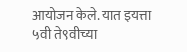आयोजन केले. यात इयत्ता ५वी ते९वीच्या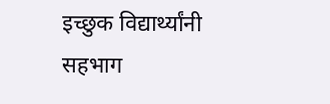इच्छुक विद्यार्थ्यांनी सहभाग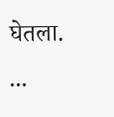घेतला.           ...